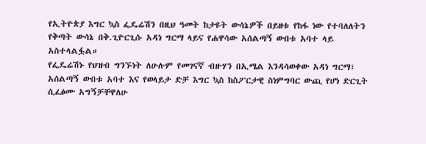የኢትዮጵያ እግር ኳስ ፌዴሬሽን በዚህ ዓመት ከታዩት ውሳኔዎች በይዘቱ የከፋ ነው የተባለለትን የቅጣት ውሳኔ በቅ.ጊዮርጊሱ አዳነ ግርማ ላይና የሐዋሳው አሰልጣኝ ውበቱ አባተ ላይ አስተላልፏል።
የፌዴሬሽኑ የህዝብ ግንኙነት ለሁሉም የመገናኛ ብዙሃን በኢሜል እንዳሳወቀው አዳነ ግርማ፣ አሰልጣኝ ውበቱ አባተ እና የወላይታ ድቻ እግር ኳስ ከስፖርታዊ ስነምግባር ውጪ የሆነ ድርጊት ሲፈፅሙ አግኝቻቸዋለሁ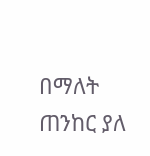በማለት ጠንከር ያለ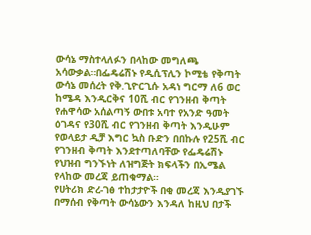ውሳኔ ማስተላለፉን በላከው መግለጫ አሳውቃል።በፌዴሬሽኑ የዲሲፕሊን ኮሚቴ የቅጣት ውሳኔ መሰረት የቅ.ጊዮርጊሱ አዳነ ግርማ ለ6 ወር ከሜዳ እንዲርቅና 10ሺ ብር የገንዘብ ቅጣት የሐዋሳው አሰልጣኝ ውበቱ አባተ የአንድ ዓመት ዕገዳና የ30ሺ ብር የገንዘብ ቅጣት እንዲሁም የወላይታ ዲቻ እግር ኳስ ቡድን በበኩሉ የ25ሺ ብር የገንዘብ ቅጣት እንደተጣለባቸው የፌዴሬሽኑ የህዝብ ግንኙነት ለዝግጅት ክፍላችን በኢሜል የላከው መረጃ ይጠቁማል።
የሀትሪክ ድረ-ገፅ ተከታታዮች በቂ መረጃ እንዲያገኙ በማሰብ የቅጣት ውሳኔውን እንዳለ ከዚህ በታች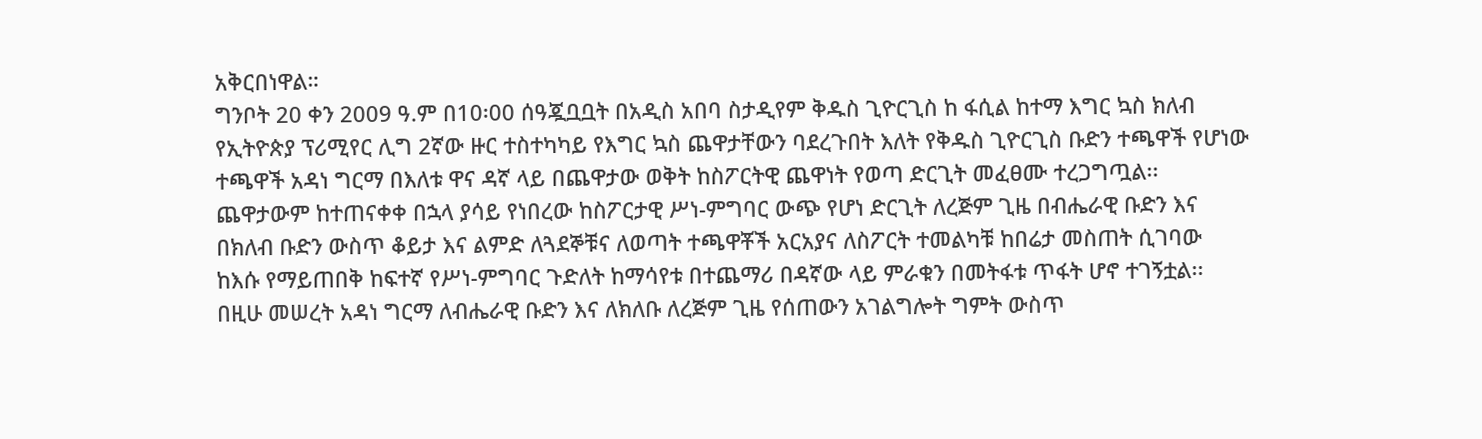አቅርበነዋል።
ግንቦት 20 ቀን 2009 ዓ.ም በ10፡00 ሰዓጇቧቧት በአዲስ አበባ ስታዲየም ቅዱስ ጊዮርጊስ ከ ፋሲል ከተማ እግር ኳስ ክለብ የኢትዮጵያ ፕሪሚየር ሊግ 2ኛው ዙር ተስተካካይ የእግር ኳስ ጨዋታቸውን ባደረጉበት እለት የቅዱስ ጊዮርጊስ ቡድን ተጫዋች የሆነው ተጫዋች አዳነ ግርማ በእለቱ ዋና ዳኛ ላይ በጨዋታው ወቅት ከስፖርትዊ ጨዋነት የወጣ ድርጊት መፈፀሙ ተረጋግጧል፡፡ ጨዋታውም ከተጠናቀቀ በኋላ ያሳይ የነበረው ከስፖርታዊ ሥነ-ምግባር ውጭ የሆነ ድርጊት ለረጅም ጊዜ በብሔራዊ ቡድን እና በክለብ ቡድን ውስጥ ቆይታ እና ልምድ ለጓደኞቹና ለወጣት ተጫዋቾች አርአያና ለስፖርት ተመልካቹ ከበሬታ መስጠት ሲገባው ከእሱ የማይጠበቅ ከፍተኛ የሥነ-ምግባር ጉድለት ከማሳየቱ በተጨማሪ በዳኛው ላይ ምራቁን በመትፋቱ ጥፋት ሆኖ ተገኝቷል፡፡ በዚሁ መሠረት አዳነ ግርማ ለብሔራዊ ቡድን እና ለክለቡ ለረጅም ጊዜ የሰጠውን አገልግሎት ግምት ውስጥ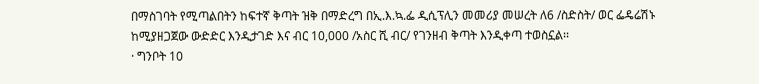በማስገባት የሚጣልበትን ከፍተኛ ቅጣት ዝቅ በማድረግ በኢ.እ.ኳ.ፌ ዲሲፕሊን መመሪያ መሠረት ለ6 /ስድስት/ ወር ፌዴሬሽኑ ከሚያዘጋጀው ውድድር እንዲታገድ እና ብር 10,000 /አስር ሺ ብር/ የገንዘብ ቅጣት እንዲቀጣ ተወስኗል፡፡
· ግንቦት 10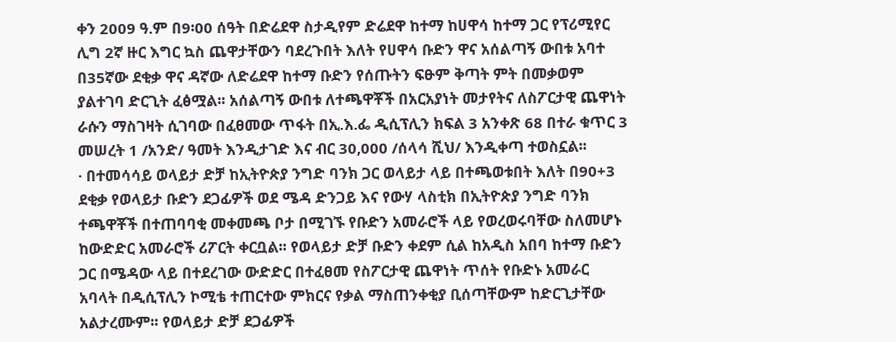ቀን 2009 ዓ.ም በ9፡00 ሰዓት በድሬደዋ ስታዲየም ድሬደዋ ከተማ ከሀዋሳ ከተማ ጋር የፕሪሚየር ሊግ 2ኛ ዙር እግር ኳስ ጨዋታቸውን ባደረጉበት እለት የሀዋሳ ቡድን ዋና አሰልጣኝ ውበቱ አባተ በ35ኛው ደቂቃ ዋና ዳኛው ለድሬደዋ ከተማ ቡድን የሰጡትን ፍፁም ቅጣት ምት በመቃወም ያልተገባ ድርጊት ፈፅሟል፡፡ አሰልጣኝ ውበቱ ለተጫዋቾች በአርአያነት መታየትና ለስፖርታዊ ጨዋነት ራሱን ማስገዛት ሲገባው በፈፀመው ጥፋት በኢ.እ.ፌ ዲሲፕሊን ክፍል 3 አንቀጽ 68 በተራ ቁጥር 3 መሠረት 1 /አንድ/ ዓመት እንዲታገድ እና ብር 30,000 /ሰላሳ ሺህ/ እንዲቀጣ ተወስኗል፡፡
· በተመሳሳይ ወላይታ ድቻ ከኢትዮጵያ ንግድ ባንክ ጋር ወላይታ ላይ በተጫወቱበት እለት በ90+3 ደቂቃ የወላይታ ቡድን ደጋፊዎች ወደ ሜዳ ድንጋይ እና የውሃ ላስቲክ በኢትዮጵያ ንግድ ባንክ ተጫዋቾች በተጠባባቂ መቀመጫ ቦታ በሚገኙ የቡድን አመራሮች ላይ የወረወሩባቸው ስለመሆኑ ከውድድር አመራሮች ሪፖርት ቀርቧል፡፡ የወላይታ ድቻ ቡድን ቀደም ሲል ከአዲስ አበባ ከተማ ቡድን ጋር በሜዳው ላይ በተደረገው ውድድር በተፈፀመ የስፖርታዊ ጨዋነት ጥሰት የቡድኑ አመራር አባላት በዲሲፕሊን ኮሚቴ ተጠርተው ምክርና የቃል ማስጠንቀቂያ ቢሰጣቸውም ከድርጊታቸው አልታረሙም፡፡ የወላይታ ድቻ ደጋፊዎች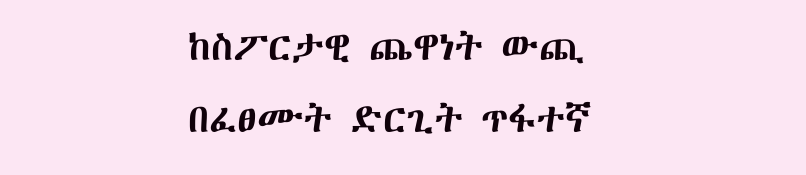ከስፖርታዊ ጨዋነት ውጪ በፈፀሙት ድርጊት ጥፋተኛ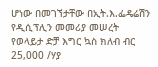ሆነው በመገኘታቸው በኢት.እ.ፌዴሬሽን የዲሲፕሊን መመሪያ መሠረት የወላይታ ድቻ እግር ኳስ ክለብ ብር 25,000 /ሃያ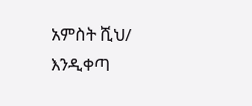አምስት ሺህ/ እንዲቀጣ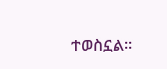ተወስኗል፡፡